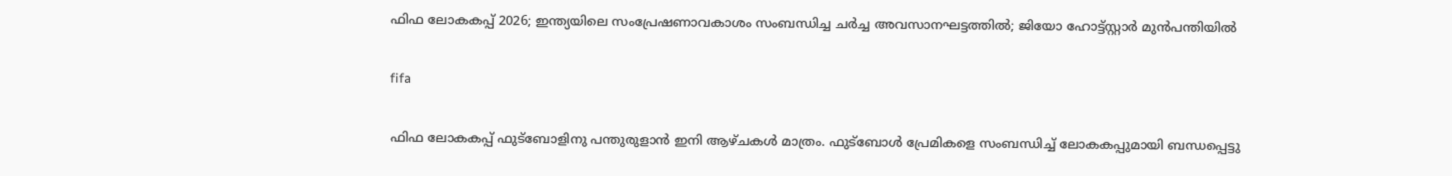ഫിഫ ലോകകപ്പ് 2026; ഇന്ത്യയിലെ സംപ്രേഷണാവകാശം സംബന്ധിച്ച ചര്‍ച്ച അവസാനഘട്ടത്തില്‍; ജിയോ ഹോട്ട്സ്റ്റാര്‍ മുന്‍പന്തിയില്‍

fifa

ഫിഫ ലോകകപ്പ് ഫുട്‌ബോളിനു പന്തുരുളാന്‍ ഇനി ആഴ്ചകള്‍ മാത്രം. ഫുട്‌ബോള്‍ പ്രേമികളെ സംബന്ധിച്ച് ലോകകപ്പുമായി ബന്ധപ്പെട്ടു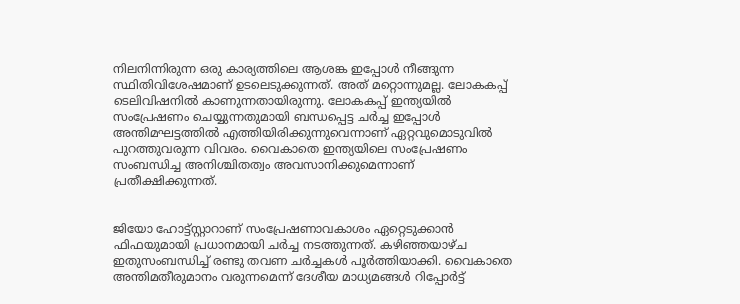നിലനിന്നിരുന്ന ഒരു കാര്യത്തിലെ ആശങ്ക ഇപ്പോള്‍ നീങ്ങുന്ന സ്ഥിതിവിശേഷമാണ് ഉടലെടുക്കുന്നത്. അത് മറ്റൊന്നുമല്ല. ലോകകപ്പ് ടെലിവിഷനില്‍ കാണുന്നതായിരുന്നു. ലോകകപ്പ് ഇന്ത്യയില്‍ സംപ്രേഷണം ചെയ്യുന്നതുമായി ബന്ധപ്പെട്ട ചര്‍ച്ച ഇപ്പോള്‍ അന്തിമഘട്ടത്തില്‍ എത്തിയിരിക്കുന്നുവെന്നാണ് ഏറ്റവുമൊടുവില്‍ പുറത്തുവരുന്ന വിവരം. വൈകാതെ ഇന്ത്യയിലെ സംപ്രേഷണം സംബന്ധിച്ച അനിശ്ചിതത്വം അവസാനിക്കുമെന്നാണ് പ്രതീക്ഷിക്കുന്നത്.


ജിയോ ഹോട്ട്സ്റ്റാറാണ് സംപ്രേഷണാവകാശം ഏറ്റെടുക്കാന്‍ ഫിഫയുമായി പ്രധാനമായി ചര്‍ച്ച നടത്തുന്നത്. കഴിഞ്ഞയാഴ്ച ഇതുസംബന്ധിച്ച് രണ്ടു തവണ ചര്‍ച്ചകള്‍ പൂര്‍ത്തിയാക്കി. വൈകാതെ അന്തിമതീരുമാനം വരുന്നമെന്ന് ദേശീയ മാധ്യമങ്ങള്‍ റിപ്പോര്‍ട്ട്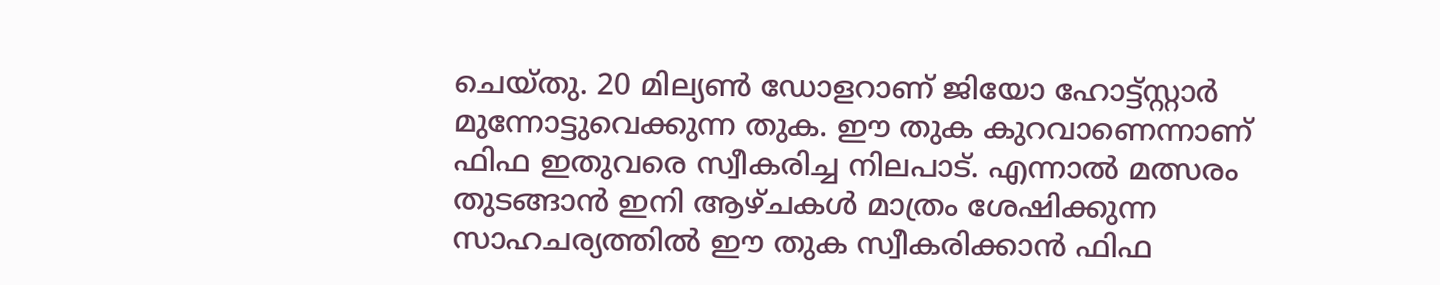ചെയ്തു. 20 മില്യണ്‍ ഡോളറാണ് ജിയോ ഹോട്ട്സ്റ്റാര്‍ മുന്നോട്ടുവെക്കുന്ന തുക. ഈ തുക കുറവാണെന്നാണ് ഫിഫ ഇതുവരെ സ്വീകരിച്ച നിലപാട്. എന്നാല്‍ മത്സരം തുടങ്ങാന്‍ ഇനി ആഴ്ചകള്‍ മാത്രം ശേഷിക്കുന്ന സാഹചര്യത്തില്‍ ഈ തുക സ്വീകരിക്കാന്‍ ഫിഫ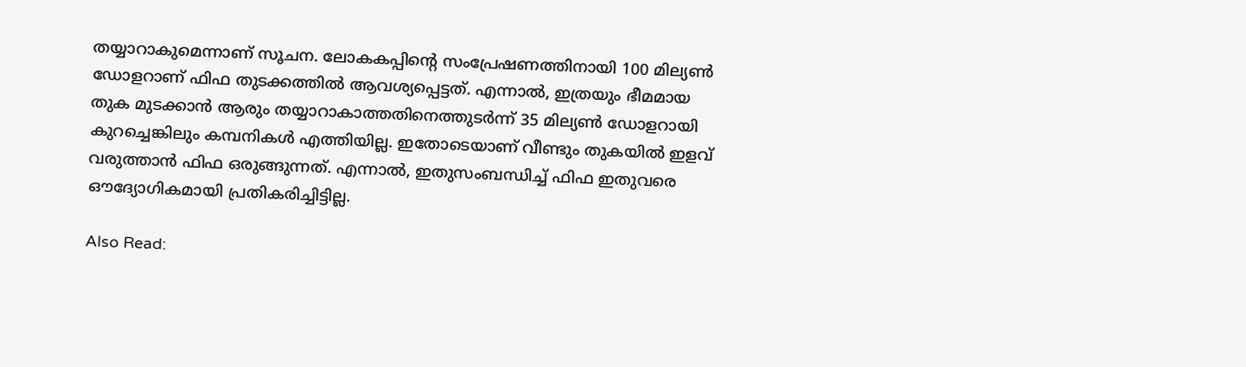തയ്യാറാകുമെന്നാണ് സൂചന. ലോകകപ്പിന്റെ സംപ്രേഷണത്തിനായി 100 മില്യണ്‍ ഡോളറാണ് ഫിഫ തുടക്കത്തില്‍ ആവശ്യപ്പെട്ടത്. എന്നാല്‍, ഇത്രയും ഭീമമായ തുക മുടക്കാന്‍ ആരും തയ്യാറാകാത്തതിനെത്തുടര്‍ന്ന് 35 മില്യണ്‍ ഡോളറായി കുറച്ചെങ്കിലും കമ്പനികള്‍ എത്തിയില്ല. ഇതോടെയാണ് വീണ്ടും തുകയില്‍ ഇളവ് വരുത്താന്‍ ഫിഫ ഒരുങ്ങുന്നത്. എന്നാല്‍, ഇതുസംബന്ധിച്ച് ഫിഫ ഇതുവരെ ഔദ്യോഗികമായി പ്രതികരിച്ചിട്ടില്ല.

Also Read: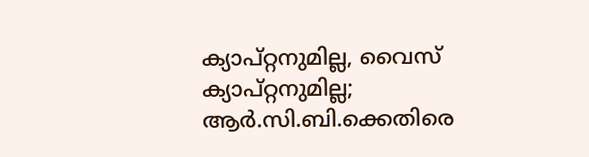ക്യാപ്റ്റനുമില്ല, വൈസ് ക്യാപ്റ്റനുമില്ല; ആര്‍.സി.ബി.ക്കെതിരെ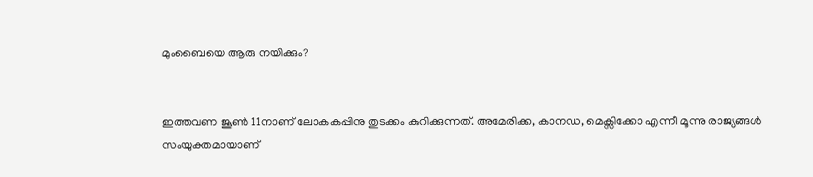മുംബൈയെ ആരു നയിക്കും?


ഇത്തവണ ജൂണ്‍ 11നാണ് ലോകകപ്പിനു തുടക്കം കുറിക്കുന്നത്. അമേരിക്ക, കാനഡ, മെക്സിക്കോ എന്നീ മൂന്നു രാജ്യങ്ങള്‍ സംയുക്തമായാണ്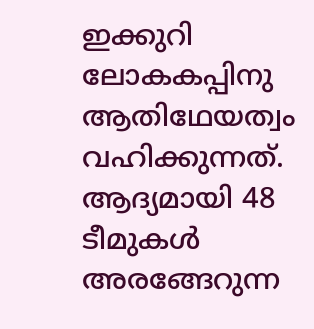ഇക്കുറി ലോകകപ്പിനു ആതിഥേയത്വം വഹിക്കുന്നത്. ആദ്യമായി 48 ടീമുകള്‍ അരങ്ങേറുന്ന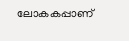ലോകകപ്പാണ്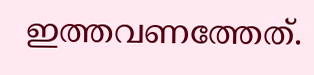ഇത്തവണത്തേത്.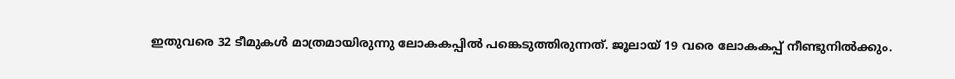ഇതുവരെ 32 ടീമുകള്‍ മാത്രമായിരുന്നു ലോകകപ്പില്‍ പങ്കെടുത്തിരുന്നത്. ജൂലായ് 19 വരെ ലോകകപ്പ് നീണ്ടുനില്‍ക്കും.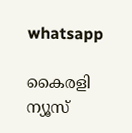whatsapp

കൈരളി ന്യൂസ്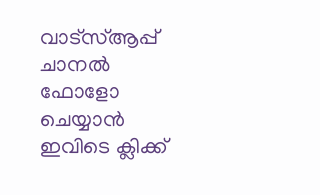വാട്‌സ്ആപ്പ് ചാനല്‍ ഫോളോ ചെയ്യാന്‍ ഇവിടെ ക്ലിക്ക്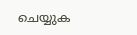ചെയ്യുക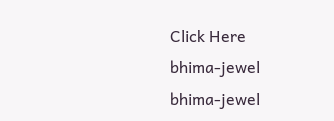Click Here
bhima-jewel
bhima-jewel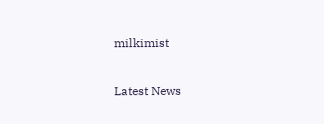milkimist

Latest News